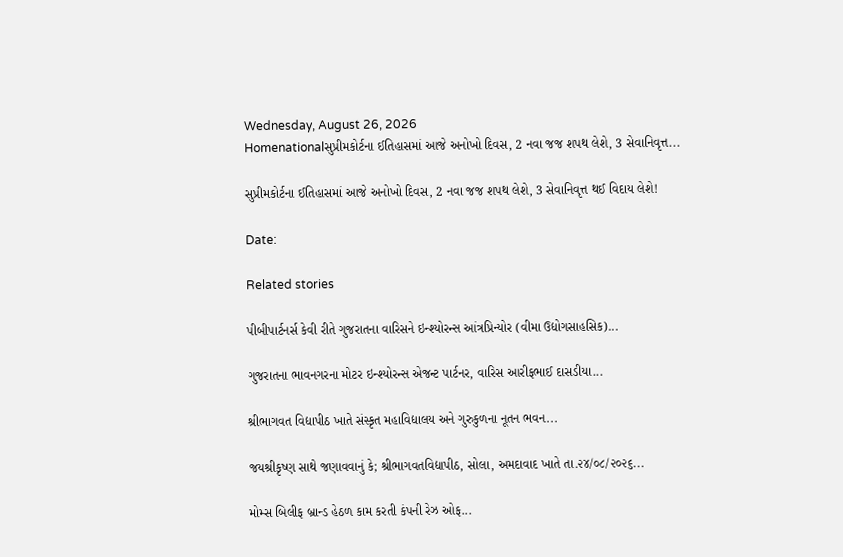Wednesday, August 26, 2026
Homenationalસુપ્રીમકોર્ટના ઈતિહાસમાં આજે અનોખો દિવસ, 2 નવા જજ શપથ લેશે, 3 સેવાનિવૃત્ત...

સુપ્રીમકોર્ટના ઈતિહાસમાં આજે અનોખો દિવસ, 2 નવા જજ શપથ લેશે, 3 સેવાનિવૃત્ત થઈ વિદાય લેશે!

Date:

Related stories

પીબીપાર્ટનર્સ કેવી રીતે ગુજરાતના વારિસને ઇન્શ્યોરન્સ આંત્રપ્રિન્યોર (વીમા ઉદ્યોગસાહસિક)...

ગુજરાતના ભાવનગરના મોટર ઇન્શ્યોરન્સ એજન્ટ પાર્ટનર, વારિસ આરીફભાઈ દાસડીયા...

શ્રીભાગવત વિદ્યાપીઠ ખાતે સંસ્કૃત મહાવિદ્યાલય અને ગુરુકુળના નૂતન ભવન...

જયશ્રીકૃષ્ણ સાથે જણાવવાનું કે; શ્રીભાગવતવિદ્યાપીઠ, સોલા, અમદાવાદ ખાતે તા.૨૪/૦૮/૨૦૨૬...

મોમ્સ બિલીફ બ્રાન્ડ હેઠળ કામ કરતી કંપની રેઝ ઓફ...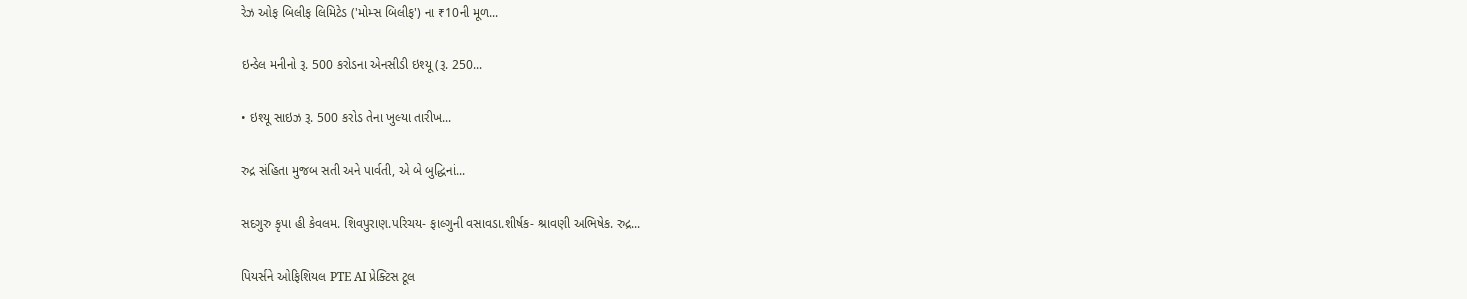રેઝ ઓફ બિલીફ લિમિટેડ ('મોમ્સ બિલીફ') ના ₹10ની મૂળ...

ઇન્ડેલ મનીનો રૂ. 500 કરોડના એનસીડી ઇશ્યૂ (રૂ. 250...

• ઇશ્યૂ સાઇઝ રૂ. 500 કરોડ તેના ખુલ્યા તારીખ...

રુદ્ર સંહિતા મુજબ સતી અને પાર્વતી, એ બે બુદ્ધિનાં...

સદગુરુ કૃપા હી કેવલમ. શિવપુરાણ.પરિચય- ફાલ્ગુની વસાવડા.શીર્ષક- શ્રાવણી અભિષેક. રુદ્ર...

પિયર્સને ઓફિશિયલ PTE AI પ્રેક્ટિસ ટૂલ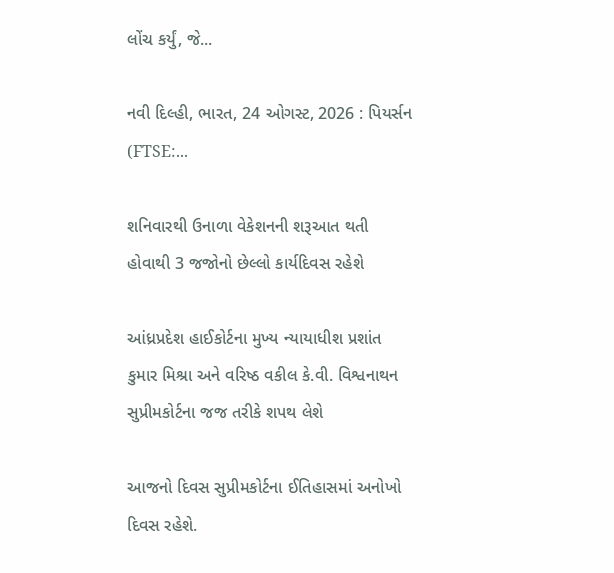લોંચ કર્યું, જે...

નવી દિલ્હી, ભારત, 24 ઓગસ્ટ, 2026 : પિયર્સન (FTSE:...

શનિવારથી ઉનાળા વેકેશનની શરૂઆત થતી હોવાથી 3 જજોનો છેલ્લો કાર્યદિવસ રહેશે

આંધ્રપ્રદેશ હાઈકોર્ટના મુખ્ય ન્યાયાધીશ પ્રશાંત કુમાર મિશ્રા અને વરિષ્ઠ વકીલ કે.વી. વિશ્વનાથન સુપ્રીમકોર્ટના જજ તરીકે શપથ લેશે

આજનો દિવસ સુપ્રીમકોર્ટના ઈતિહાસમાં અનોખો દિવસ રહેશે.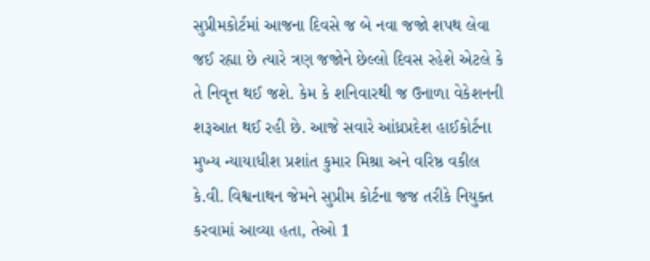સુપ્રીમકોર્ટમાં આજના દિવસે જ બે નવા જજો શપથ લેવા જઈ રહ્યા છે ત્યારે ત્રણ જજોને છેલ્લો દિવસ રહેશે એટલે કે તે નિવૃત્ત થઈ જશે. કેમ કે શનિવારથી જ ઉનાળા વેકેશનની શરૂઆત થઈ રહી છે. આજે સવારે આંધ્રપ્રદેશ હાઈકોર્ટના મુખ્ય ન્યાયાધીશ પ્રશાંત કુમાર મિશ્રા અને વરિષ્ઠ વકીલ કે.વી. વિશ્વનાથન જેમને સુપ્રીમ કોર્ટના જજ તરીકે નિયુક્ત કરવામાં આવ્યા હતા, તેઓ 1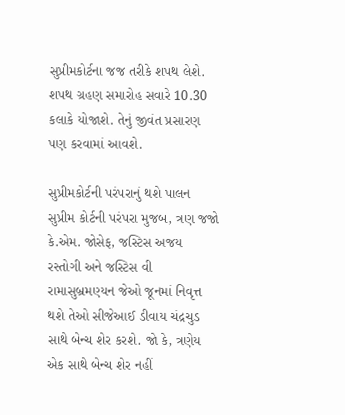સુપ્રીમકોર્ટના જજ તરીકે શપથ લેશે. શપથ ગ્રહણ સમારોહ સવારે 10.30 કલાકે યોજાશે. તેનું જીવંત પ્રસારણ પણ કરવામાં આવશે.

સુપ્રીમકોર્ટની પરંપરાનું થશે પાલન
સુપ્રીમ કોર્ટની પરંપરા મુજબ, ત્રણ જજો કે.એમ. જોસેફ, જસ્ટિસ અજય રસ્તોગી અને જસ્ટિસ વી રામાસુબ્રમણ્યન જેઓ જૂનમાં નિવૃત્ત થશે તેઓ સીજેઆઈ ડીવાય ચંદ્રચુડ સાથે બેન્ચ શેર કરશે. જો કે, ત્રણેય એક સાથે બેન્ચ શેર નહીં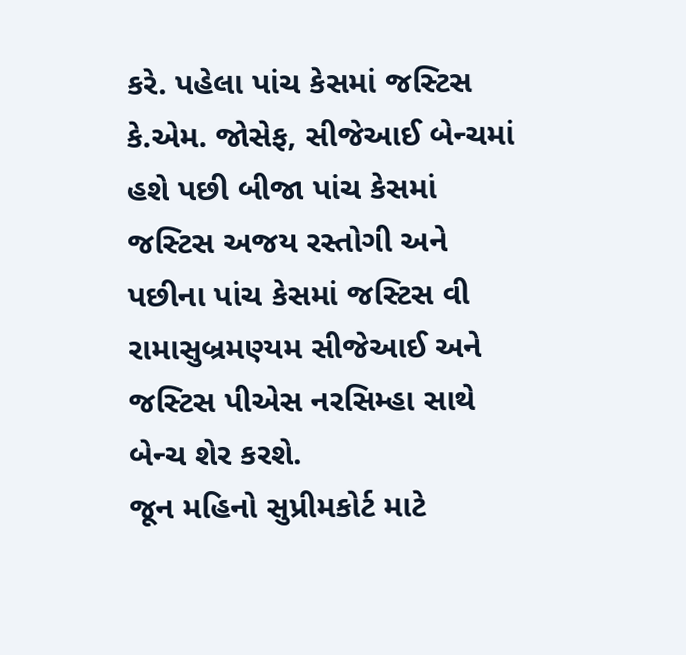કરે. પહેલા પાંચ કેસમાં જસ્ટિસ કે.એમ. જોસેફ, સીજેઆઈ બેન્ચમાં હશે પછી બીજા પાંચ કેસમાં જસ્ટિસ અજય રસ્તોગી અને પછીના પાંચ કેસમાં જસ્ટિસ વી રામાસુબ્રમણ્યમ સીજેઆઈ અને જસ્ટિસ પીએસ નરસિમ્હા સાથે બેન્ચ શેર કરશે.
જૂન મહિનો સુપ્રીમકોર્ટ માટે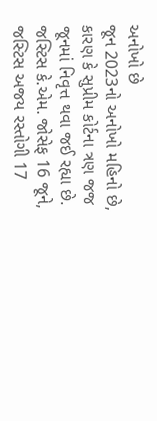અનોખો છે
જૂન 2023નો અનોખો મહિનો છે, કારણ કે સુપ્રીમ કોર્ટના ત્રણ જજ જૂનમાં નિવૃત્ત થવા જઈ રહ્યા છે. જસ્ટિસ કે.એમ. જોસેફ 16 જૂને, જસ્ટિસ અજય રસ્તોગી 17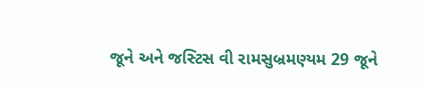જૂને અને જસ્ટિસ વી રામસુબ્રમણ્યમ 29 જૂને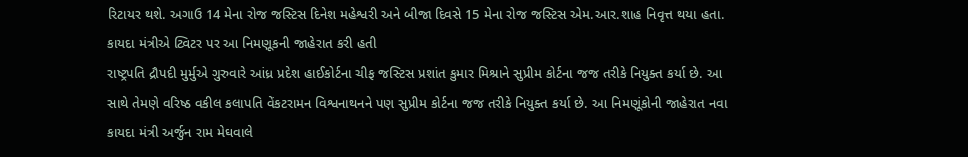રિટાયર થશે. અગાઉ 14 મેના રોજ જસ્ટિસ દિનેશ મહેશ્વરી અને બીજા દિવસે 15 મેના રોજ જસ્ટિસ એમ.આર.શાહ નિવૃત્ત થયા હતા.
કાયદા મંત્રીએ ટ્વિટર પર આ નિમણૂકની જાહેરાત કરી હતી
રાષ્ટ્રપતિ દ્રૌપદી મુર્મુએ ગુરુવારે આંધ્ર પ્રદેશ હાઈકોર્ટના ચીફ જસ્ટિસ પ્રશાંત કુમાર મિશ્રાને સુપ્રીમ કોર્ટના જજ તરીકે નિયુક્ત કર્યા છે. આ સાથે તેમણે વરિષ્ઠ વકીલ કલાપતિ વેંકટરામન વિશ્વનાથનને પણ સુપ્રીમ કોર્ટના જજ તરીકે નિયુક્ત કર્યા છે. આ નિમણૂંકોની જાહેરાત નવા કાયદા મંત્રી અર્જુન રામ મેઘવાલે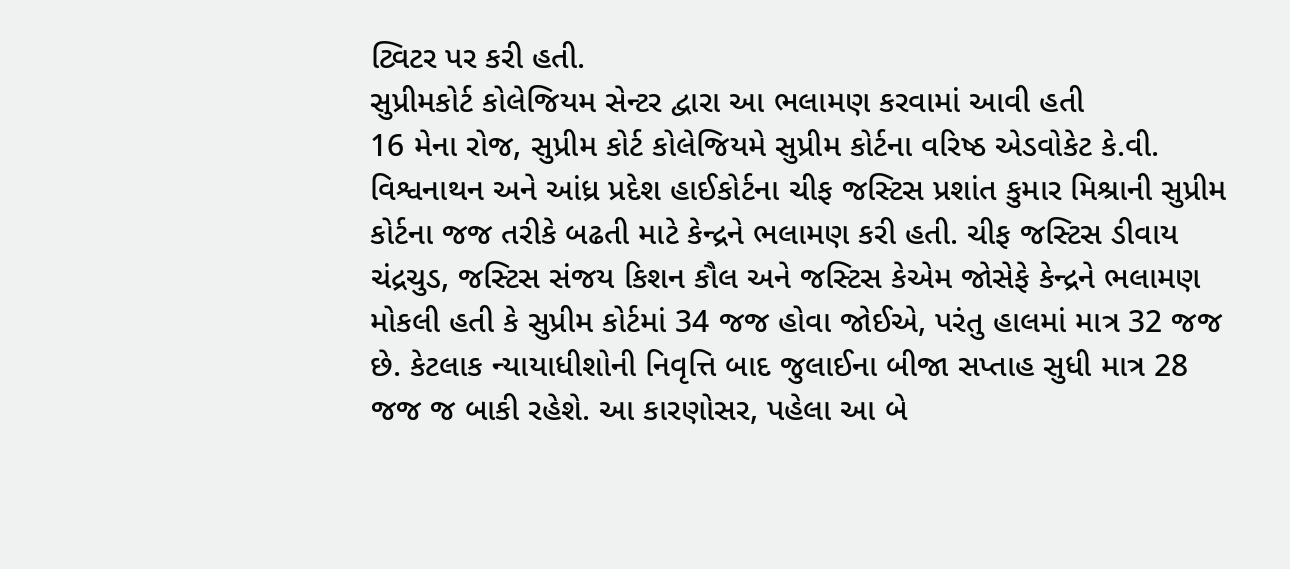ટ્વિટર પર કરી હતી.
સુપ્રીમકોર્ટ કોલેજિયમ સેન્ટર દ્વારા આ ભલામણ કરવામાં આવી હતી
16 મેના રોજ, સુપ્રીમ કોર્ટ કોલેજિયમે સુપ્રીમ કોર્ટના વરિષ્ઠ એડવોકેટ કે.વી. વિશ્વનાથન અને આંધ્ર પ્રદેશ હાઈકોર્ટના ચીફ જસ્ટિસ પ્રશાંત કુમાર મિશ્રાની સુપ્રીમ કોર્ટના જજ તરીકે બઢતી માટે કેન્દ્રને ભલામણ કરી હતી. ચીફ જસ્ટિસ ડીવાય ચંદ્રચુડ, જસ્ટિસ સંજય કિશન કૌલ અને જસ્ટિસ કેએમ જોસેફે કેન્દ્રને ભલામણ મોકલી હતી કે સુપ્રીમ કોર્ટમાં 34 જજ હોવા જોઈએ, પરંતુ હાલમાં માત્ર 32 જજ છે. કેટલાક ન્યાયાધીશોની નિવૃત્તિ બાદ જુલાઈના બીજા સપ્તાહ સુધી માત્ર 28 જજ જ બાકી રહેશે. આ કારણોસર, પહેલા આ બે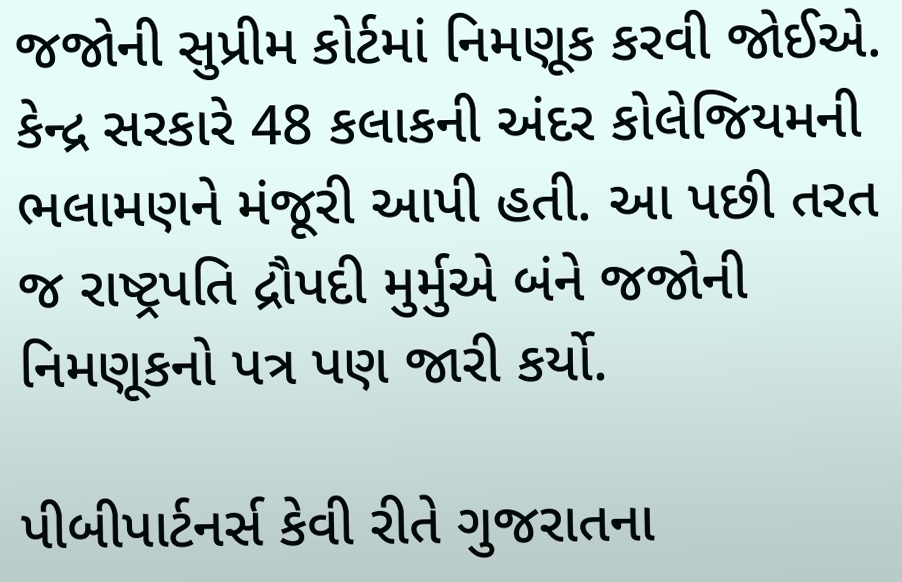જજોની સુપ્રીમ કોર્ટમાં નિમણૂક કરવી જોઈએ. કેન્દ્ર સરકારે 48 કલાકની અંદર કોલેજિયમની ભલામણને મંજૂરી આપી હતી. આ પછી તરત જ રાષ્ટ્રપતિ દ્રૌપદી મુર્મુએ બંને જજોની નિમણૂકનો પત્ર પણ જારી કર્યો.

પીબીપાર્ટનર્સ કેવી રીતે ગુજરાતના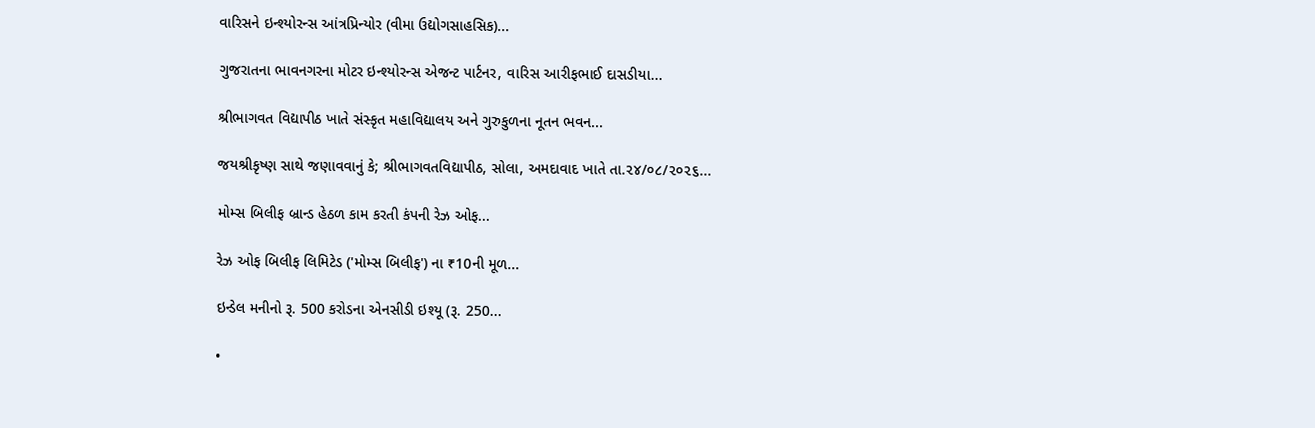વારિસને ઇન્શ્યોરન્સ આંત્રપ્રિન્યોર (વીમા ઉદ્યોગસાહસિક)...

ગુજરાતના ભાવનગરના મોટર ઇન્શ્યોરન્સ એજન્ટ પાર્ટનર, વારિસ આરીફભાઈ દાસડીયા...

શ્રીભાગવત વિદ્યાપીઠ ખાતે સંસ્કૃત મહાવિદ્યાલય અને ગુરુકુળના નૂતન ભવન...

જયશ્રીકૃષ્ણ સાથે જણાવવાનું કે; શ્રીભાગવતવિદ્યાપીઠ, સોલા, અમદાવાદ ખાતે તા.૨૪/૦૮/૨૦૨૬...

મોમ્સ બિલીફ બ્રાન્ડ હેઠળ કામ કરતી કંપની રેઝ ઓફ...

રેઝ ઓફ બિલીફ લિમિટેડ ('મોમ્સ બિલીફ') ના ₹10ની મૂળ...

ઇન્ડેલ મનીનો રૂ. 500 કરોડના એનસીડી ઇશ્યૂ (રૂ. 250...

•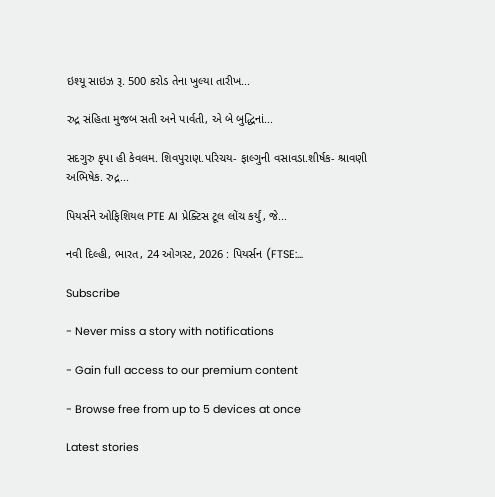ઇશ્યૂ સાઇઝ રૂ. 500 કરોડ તેના ખુલ્યા તારીખ...

રુદ્ર સંહિતા મુજબ સતી અને પાર્વતી, એ બે બુદ્ધિનાં...

સદગુરુ કૃપા હી કેવલમ. શિવપુરાણ.પરિચય- ફાલ્ગુની વસાવડા.શીર્ષક- શ્રાવણી અભિષેક. રુદ્ર...

પિયર્સને ઓફિશિયલ PTE AI પ્રેક્ટિસ ટૂલ લોંચ કર્યું, જે...

નવી દિલ્હી, ભારત, 24 ઓગસ્ટ, 2026 : પિયર્સન (FTSE:...

Subscribe

- Never miss a story with notifications

- Gain full access to our premium content

- Browse free from up to 5 devices at once

Latest stories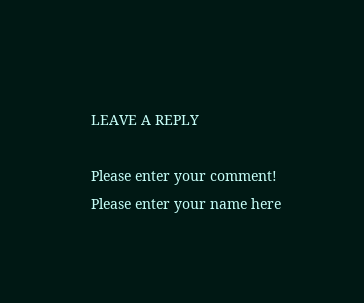LEAVE A REPLY

Please enter your comment!
Please enter your name here